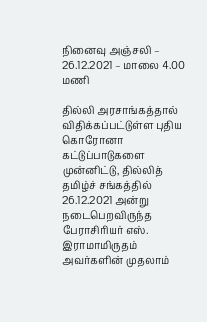நினைவு அஞ்சலி – 26.12.2021 – மாலை 4.00 மணி

தில்லி அரசாங்கத்தால் விதிக்கப்பட்டுள்ள புதிய கொரோனா கட்டுப்பாடுகளை முன்னிட்டு, தில்லித் தமிழ்ச் சங்கத்தில் 26.12.2021 அன்று நடைபெறவிருந்த பேராசிரியர் எஸ். இராமாமிருதம் அவர்களின் முதலாம்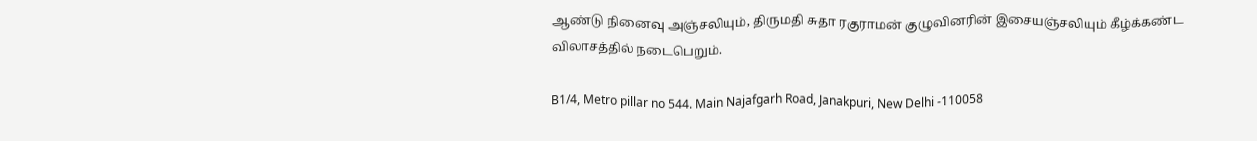ஆண்டு நினைவு அஞ்சலியும், திருமதி சுதா ரகுராமன் குழுவினரின் இசையஞ்சலியும் கீழ்க்கண்ட விலாசத்தில் நடைபெறும்.

B1/4, Metro pillar no 544. Main Najafgarh Road, Janakpuri, New Delhi -110058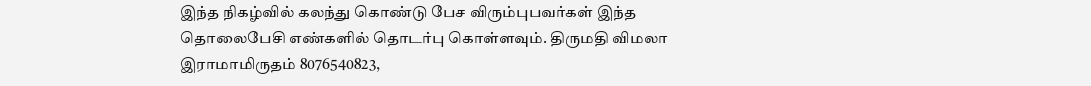இந்த நிகழ்வில் கலந்து கொண்டு பேச விரும்புபவர்கள் இந்த தொலைபேசி எண்களில் தொடர்பு கொள்ளவும். திருமதி விமலா இராமாமிருதம் 8076540823,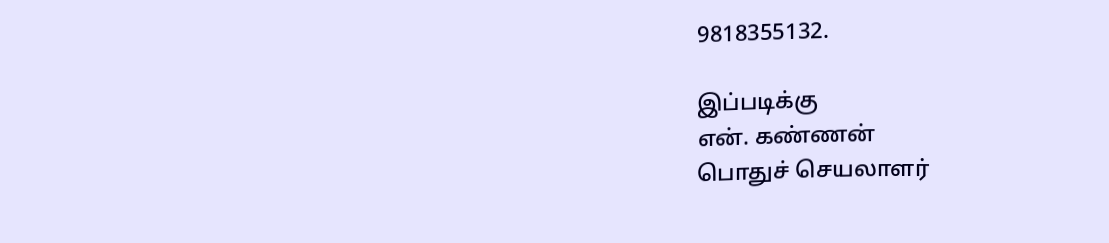9818355132.

இப்படிக்கு
என். கண்ணன்
பொதுச் செயலாளர்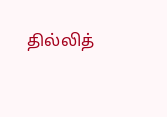தில்லித்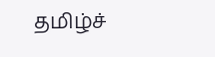தமிழ்ச்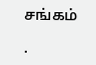சங்கம்

.